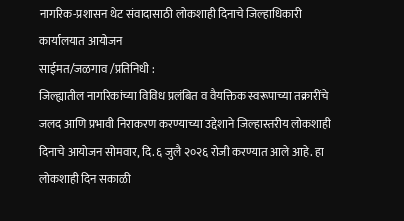नागरिक-प्रशासन थेट संवादासाठी लोकशाही दिनाचे जिल्हाधिकारी कार्यालयात आयोजन
साईमत/जळगाव /प्रतिनिधी :
जिल्ह्यातील नागरिकांच्या विविध प्रलंबित व वैयक्तिक स्वरूपाच्या तक्रारींचे जलद आणि प्रभावी निराकरण करण्याच्या उद्देशाने जिल्हास्तरीय लोकशाही दिनाचे आयोजन सोमवार, दि. ६ जुलै २०२६ रोजी करण्यात आले आहे. हा लोकशाही दिन सकाळी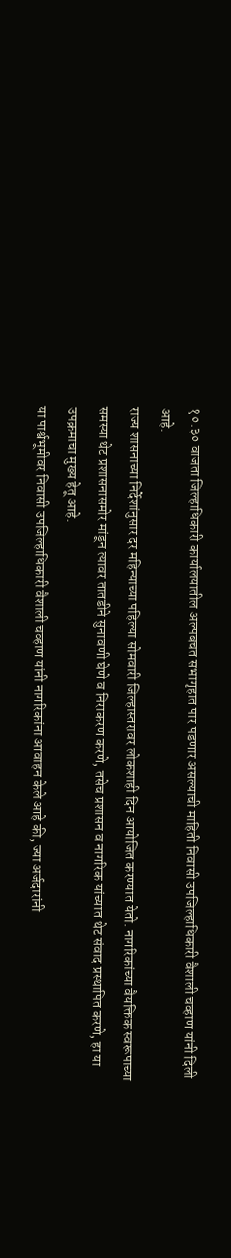१०.३० वाजता जिल्हाधिकारी कार्यालयातील अल्पबचत सभागृहात पार पडणार असल्याची माहिती निवासी उपजिल्हाधिकारी वैशाली चव्हाण यांनी दिली आहे.
राज्य शासनाच्या निर्देशांनुसार दर महिन्याच्या पहिल्या सोमवारी जिल्हास्तरावर लोकशाही दिन आयोजित करण्यात येतो. नागरिकांच्या वैयक्तिक स्वरूपाच्या समस्या थेट प्रशासनासमोर मांडून त्यावर तातडीने सुनावणी घेणे व निराकरण करणे, तसेच प्रशासन व नागरिक यांच्यात थेट संवाद प्रस्थापित करणे, हा या उपक्रमाचा मुख्य हेतू आहे.
या पार्श्वभूमीवर निवासी उपजिल्हाधिकारी वैशाली चव्हाण यांनी नागरिकांना आवाहन केले आहे की, ज्या अर्जदारांनी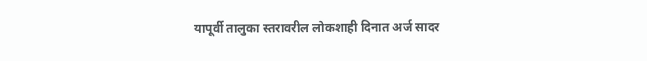यापूर्वी तालुका स्तरावरील लोकशाही दिनात अर्ज सादर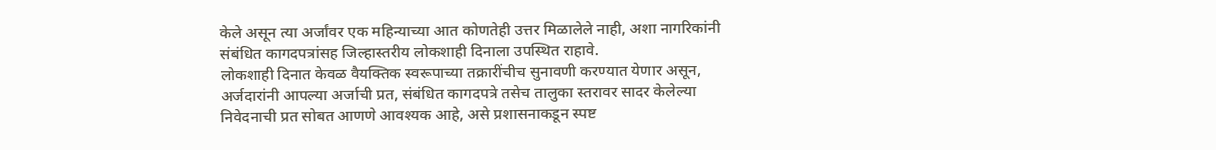केले असून त्या अर्जांवर एक महिन्याच्या आत कोणतेही उत्तर मिळालेले नाही, अशा नागरिकांनी संबंधित कागदपत्रांसह जिल्हास्तरीय लोकशाही दिनाला उपस्थित राहावे.
लोकशाही दिनात केवळ वैयक्तिक स्वरूपाच्या तक्रारींचीच सुनावणी करण्यात येणार असून, अर्जदारांनी आपल्या अर्जाची प्रत, संबंधित कागदपत्रे तसेच तालुका स्तरावर सादर केलेल्या निवेदनाची प्रत सोबत आणणे आवश्यक आहे, असे प्रशासनाकडून स्पष्ट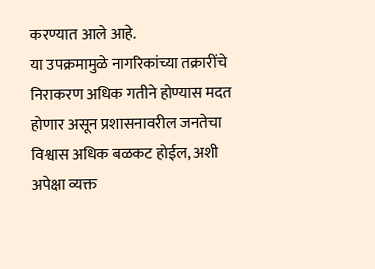करण्यात आले आहे.
या उपक्रमामुळे नागरिकांच्या तक्रारींचे निराकरण अधिक गतीने होण्यास मदत होणार असून प्रशासनावरील जनतेचा विश्वास अधिक बळकट होईल, अशी अपेक्षा व्यक्त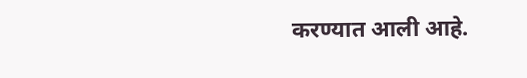करण्यात आली आहे.